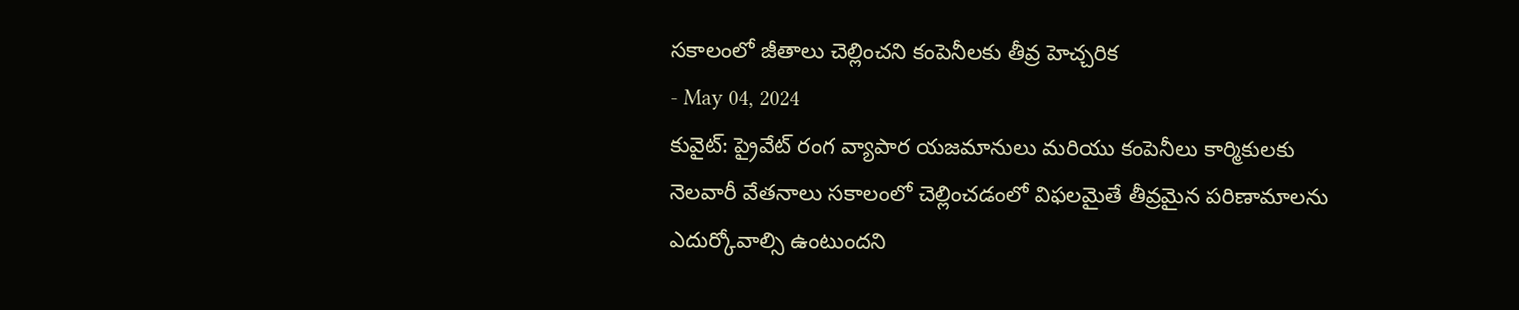సకాలంలో జీతాలు చెల్లించని కంపెనీలకు తీవ్ర హెచ్చరిక
- May 04, 2024
కువైట్: ప్రైవేట్ రంగ వ్యాపార యజమానులు మరియు కంపెనీలు కార్మికులకు నెలవారీ వేతనాలు సకాలంలో చెల్లించడంలో విఫలమైతే తీవ్రమైన పరిణామాలను ఎదుర్కోవాల్సి ఉంటుందని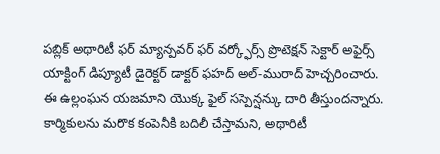పబ్లిక్ అథారిటీ ఫర్ మ్యాన్పవర్ ఫర్ వర్క్ఫోర్స్ ప్రొటెక్షన్ సెక్టార్ అఫైర్స్ యాక్టింగ్ డిప్యూటీ డైరెక్టర్ డాక్టర్ ఫహద్ అల్-మురాద్ హెచ్చరించారు. ఈ ఉల్లంఘన యజమాని యొక్క ఫైల్ సస్పెన్షన్కు దారి తీస్తుందన్నారు. కార్మికులను మరొక కంపెనీకి బదిలీ చేస్తామని, అథారిటీ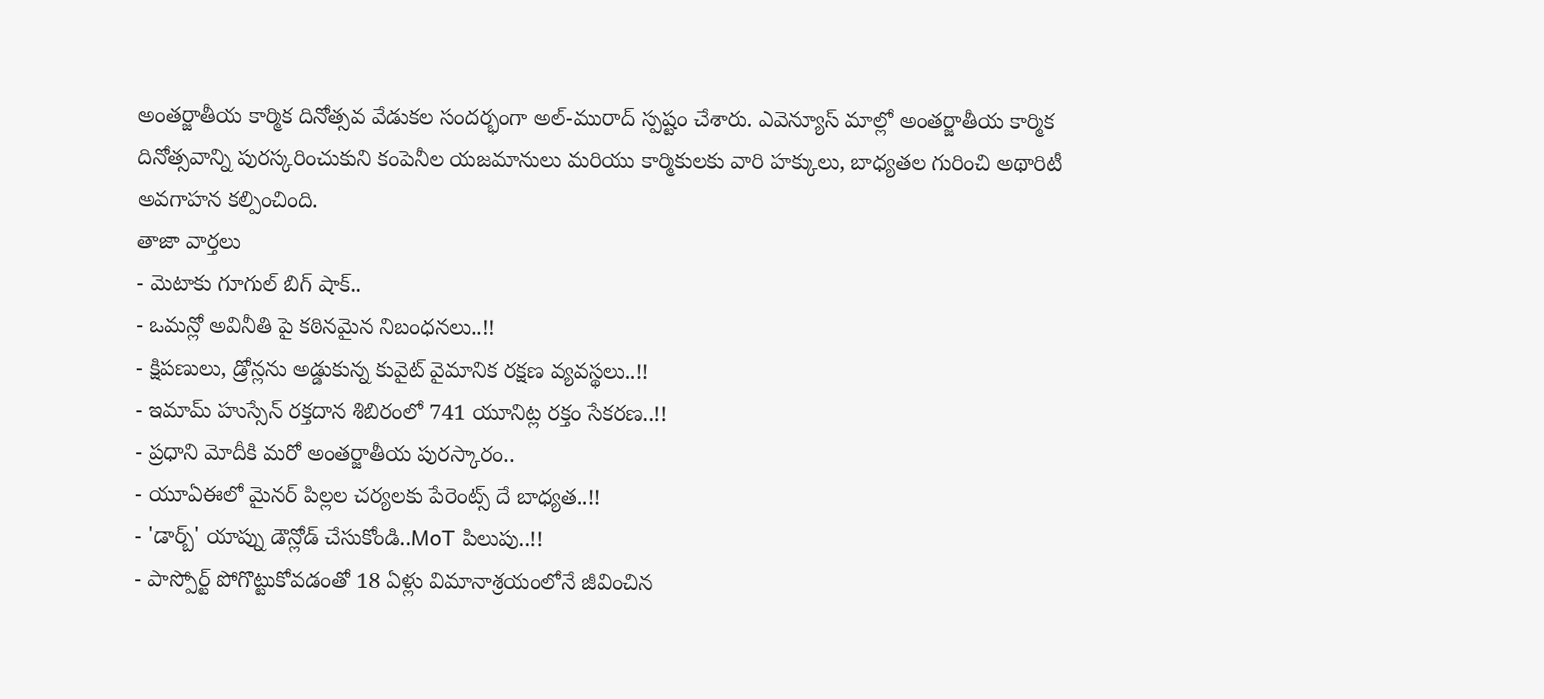అంతర్జాతీయ కార్మిక దినోత్సవ వేడుకల సందర్భంగా అల్-మురాద్ స్పష్టం చేశారు. ఎవెన్యూస్ మాల్లో అంతర్జాతీయ కార్మిక దినోత్సవాన్ని పురస్కరించుకుని కంపెనీల యజమానులు మరియు కార్మికులకు వారి హక్కులు, బాధ్యతల గురించి అథారిటీ అవగాహన కల్పించింది.
తాజా వార్తలు
- మెటాకు గూగుల్ బిగ్ షాక్..
- ఒమన్లో అవినీతి పై కఠినమైన నిబంధనలు..!!
- క్షిపణులు, డ్రోన్లను అడ్డుకున్న కువైట్ వైమానిక రక్షణ వ్యవస్థలు..!!
- ఇమామ్ హుస్సేన్ రక్తదాన శిబిరంలో 741 యూనిట్ల రక్తం సేకరణ..!!
- ప్రధాని మోదీకి మరో అంతర్జాతీయ పురస్కారం..
- యూఏఈలో మైనర్ పిల్లల చర్యలకు పేరెంట్స్ దే బాధ్యత..!!
- 'డార్బ్' యాప్ను డౌన్లోడ్ చేసుకోండి..MoT పిలుపు..!!
- పాస్పోర్ట్ పోగొట్టుకోవడంతో 18 ఏళ్లు విమానాశ్రయంలోనే జీవించిన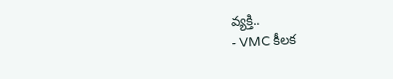వ్యక్తి..
- VMC కీలక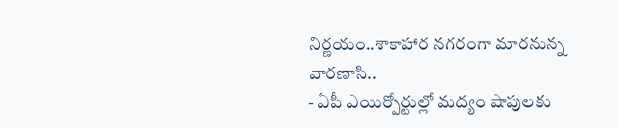నిర్ణయం..శాకాహార నగరంగా మారనున్న వారణాసి..
- ఏపీ ఎయిర్పోర్టుల్లో మద్యం షాపులకు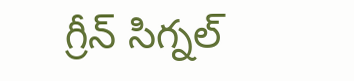గ్రీన్ సిగ్నల్